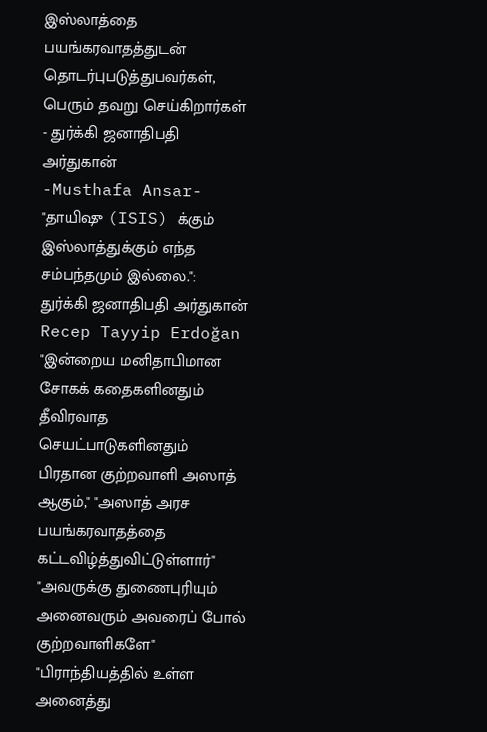இஸ்லாத்தை பயங்கரவாதத்துடன் தொடர்புபடுத்துபவர்கள், பெரும் தவறு செய்கிறார்கள் - துர்க்கி ஜனாதிபதி அர்துகான்
-Musthafa Ansar-
"தாயிஷு (ISIS) க்கும் இஸ்லாத்துக்கும் எந்த சம்பந்தமும் இல்லை.":
துர்க்கி ஜனாதிபதி அர்துகான் Recep Tayyip Erdoğan
"இன்றைய மனிதாபிமான சோகக் கதைகளினதும் தீவிரவாத செயட்பாடுகளினதும் பிரதான குற்றவாளி அஸாத் ஆகும்," "அஸாத் அரச பயங்கரவாதத்தை கட்டவிழ்த்துவிட்டுள்ளார்"
"அவருக்கு துணைபுரியும் அனைவரும் அவரைப் போல் குற்றவாளிகளே"
"பிராந்தியத்தில் உள்ள அனைத்து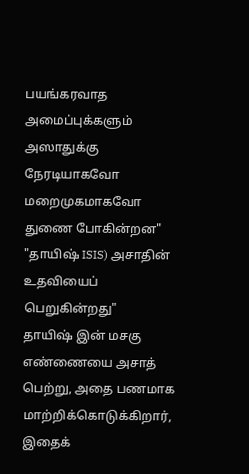பயங்கரவாத அமைப்புக்களும் அஸாதுக்கு நேரடியாகவோ மறைமுகமாகவோ துணை போகின்றன"
"தாயிஷ் ISIS) அசாதின் உதவியைப் பெறுகின்றது"
தாயிஷ் இன் மசகு எண்ணையை அசாத் பெற்று, அதை பணமாக மாற்றிக்கொடுக்கிறார், இதைக்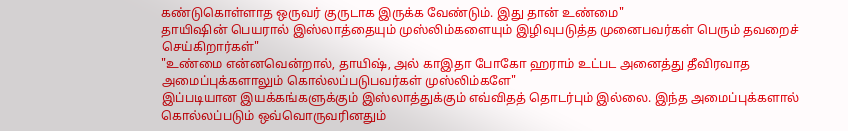கண்டுகொள்ளாத ஒருவர் குருடாக இருக்க வேண்டும். இது தான் உண்மை"
தாயிஷின் பெயரால் இஸ்லாத்தையும் முஸ்லிம்களையும் இழிவுபடுத்த முனைபவர்கள் பெரும் தவறைச் செய்கிறார்கள்"
"உண்மை என்னவென்றால், தாயிஷ், அல் காஇதா போகோ ஹராம் உட்பட அனைத்து தீவிரவாத அமைப்புக்களாலும் கொல்லப்படுபவர்கள் முஸ்லிம்களே"
இப்படியான இயக்கங்களுக்கும் இஸ்லாத்துக்கும் எவ்விதத் தொடர்பும் இல்லை. இந்த அமைப்புக்களால் கொல்லப்படும் ஒவ்வொருவரினதும்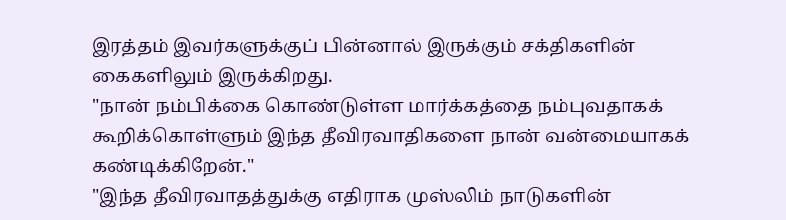இரத்தம் இவர்களுக்குப் பின்னால் இருக்கும் சக்திகளின் கைகளிலும் இருக்கிறது.
"நான் நம்பிக்கை கொண்டுள்ள மார்க்கத்தை நம்புவதாகக் கூறிக்கொள்ளும் இந்த தீவிரவாதிகளை நான் வன்மையாகக் கண்டிக்கிறேன்."
"இந்த தீவிரவாதத்துக்கு எதிராக முஸ்லிம் நாடுகளின்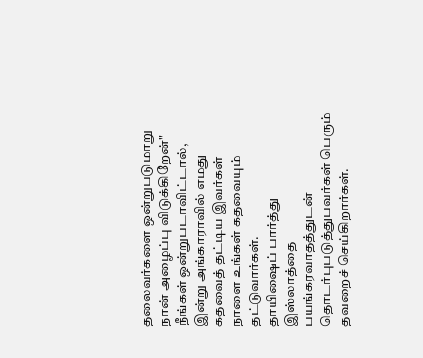தலைவர்களை ஒன்றுபடுமாறு நான் அழைப்பு விடுக்கிறேன்"
நீங்கள் ஒன்றுபடாவிட்டால், இன்று அங்காராவில் எமது கதவைத் தட்டிய இவர்கள் நாளை உங்கள் கதவையும் தட்டுவார்கள்.
தாயிஷைப் பார்த்து இஸ்லாத்தை பயங்கரவாதத்துடன் தொடர்புபடுத்துபவர்கள் பெரும் தவறைச் செய்கிறார்கள்.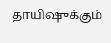தாயிஷுக்கும்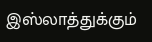இஸ்லாத்துக்கும்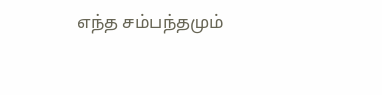எந்த சம்பந்தமும்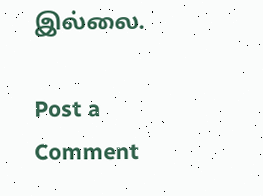இல்லை.

Post a Comment